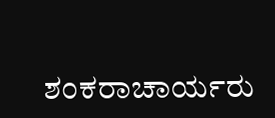ಶಂಕರಾಚಾರ್ಯರು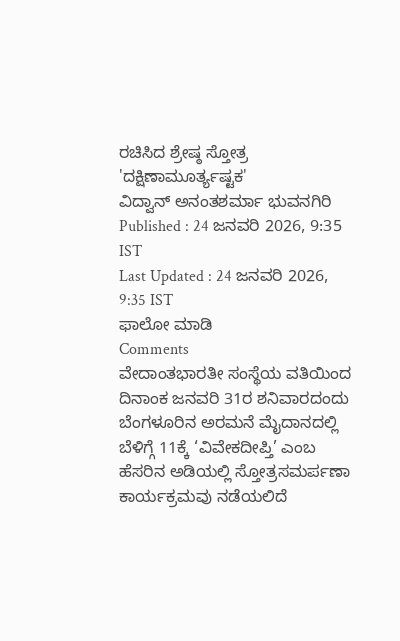ರಚಿಸಿದ ಶ್ರೇಷ್ಠ ಸ್ತೋತ್ರ 'ದಕ್ಷಿಣಾಮೂರ್ತ್ಯಷ್ಟಕ'
ವಿದ್ವಾನ್ ಅನಂತಶರ್ಮಾ ಭುವನಗಿರಿ
Published : 24 ಜನವರಿ 2026, 9:35 IST
Last Updated : 24 ಜನವರಿ 2026, 9:35 IST
ಫಾಲೋ ಮಾಡಿ
Comments
ವೇದಾಂತಭಾರತೀ ಸಂಸ್ಥೆಯ ವತಿಯಿಂದ ದಿನಾಂಕ ಜನವರಿ 31ರ ಶನಿವಾರದಂದು ಬೆಂಗಳೂರಿನ ಅರಮನೆ ಮೈದಾನದಲ್ಲಿ ಬೆಳಿಗ್ಗೆ 11ಕ್ಕೆ ‘ವಿವೇಕದೀಪ್ತಿ’ ಎಂಬ ಹೆಸರಿನ ಅಡಿಯಲ್ಲಿ ಸ್ತೋತ್ರಸಮರ್ಪಣಾ ಕಾರ್ಯಕ್ರಮವು ನಡೆಯಲಿದೆ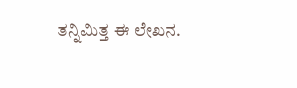ತನ್ನಿಮಿತ್ತ ಈ ಲೇಖನ.